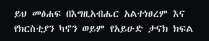ይህ መፅሐፍ በእግዚአብሔር አልተነፀረም እና የክርስቲያን ካኖን ወይም የአይሁድ ታናክ ክፍል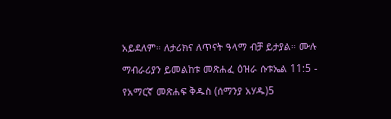አይደለም። ለታሪክና ለጥናት ዓላማ ብቻ ይታያል። ሙሉ ማብራሪያን ይመልከቱ መጽሐፈ ዕዝራ ሱቱኤል 11:5 - የአማርኛ መጽሐፍ ቅዱስ (ሰማንያ አሃዱ)5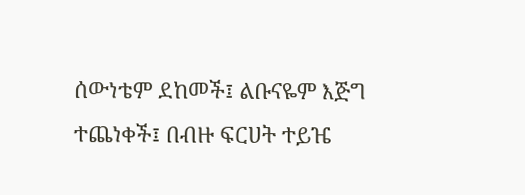ሰውነቴም ደከመች፤ ልቡናዬም እጅግ ተጨነቀች፤ በብዙ ፍርሀት ተይዤ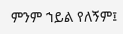ምንም ኀይል የለኝም፤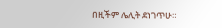በዚችም ሌሊት ደነገጥሁ።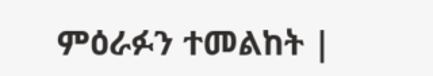ምዕራፉን ተመልከት |